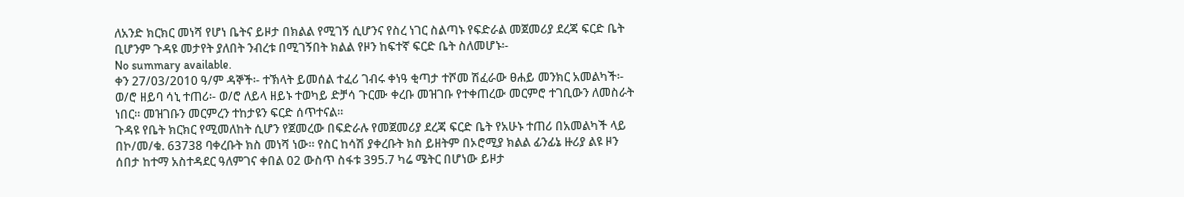ለአንድ ክርክር መነሻ የሆነ ቤትና ይዞታ በክልል የሚገኝ ሲሆንና የስረ ነገር ስልጣኑ የፍድራል መጀመሪያ ደረጃ ፍርድ ቤት ቢሆንም ጉዳዩ መታየት ያለበት ንብረቱ በሚገኝበት ክልል የዞን ከፍተኛ ፍርድ ቤት ስለመሆኑ፡-
No summary available.
ቀን 27/03/2010 ዓ/ም ዳኞች፡- ተኽላት ይመሰል ተፈሪ ገብሩ ቀነዓ ቂጣታ ተሾመ ሽፈራው ፀሐይ መንክር አመልካች፡- ወ/ሮ ዘይባ ሳኒ ተጠሪ፡- ወ/ሮ ለይላ ዘይኑ ተወካይ ድቻሳ ጉርሙ ቀረቡ መዝገቡ የተቀጠረው መርምሮ ተገቢውን ለመስራት ነበር። መዝገቡን መርምረን ተከታዩን ፍርድ ሰጥተናል።
ጉዳዩ የቤት ክርክር የሚመለከት ሲሆን የጀመረው በፍድራሉ የመጀመሪያ ደረጃ ፍርድ ቤት የአሁኑ ተጠሪ በአመልካች ላይ በኮ/መ/ቁ. 63738 ባቀረቡት ክስ መነሻ ነው። የስር ከሳሽ ያቀረቡት ክስ ይዘትም በኦሮሚያ ክልል ፊንፊኔ ዙሪያ ልዩ ዞን ሰበታ ከተማ አስተዳደር ዓለምገና ቀበል 02 ውስጥ ስፋቱ 395.7 ካሬ ሜትር በሆነው ይዞታ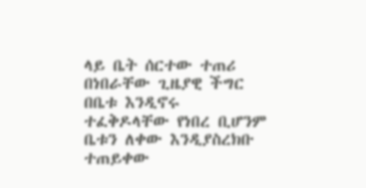ላይ ቤት ሰርተው ተጠሪ በነበራቸው ጊዜያዊ ችግር በቤቱ እንዲኖሩ ተፈቅዶላቸው የነበረ ቢሆንም ቤቱን ለቀው እንዲያስረክቡ ተጠይቀው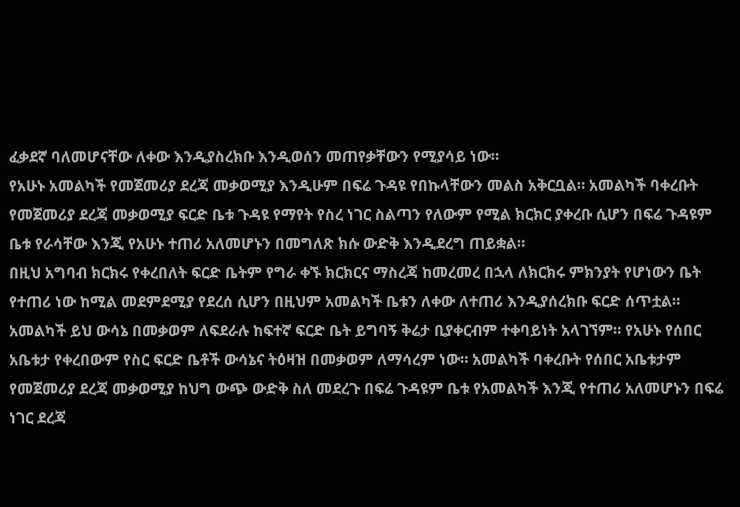ፈቃደኛ ባለመሆናቸው ለቀው እንዲያስረክቡ እንዲወሰን መጠየቃቸውን የሚያሳይ ነው።
የአሁኑ አመልካች የመጀመሪያ ደረጃ መቃወሚያ እንዲሁም በፍሬ ጉዳዩ የበኩላቸውን መልስ አቅርቧል። አመልካች ባቀረቡት የመጀመሪያ ደረጃ መቃወሚያ ፍርድ ቤቱ ጉዳዩ የማየት የስረ ነገር ስልጣን የለውም የሚል ክርክር ያቀረቡ ሲሆን በፍሬ ጉዳዩም ቤቱ የራሳቸው እንጂ የአሁኑ ተጠሪ አለመሆኑን በመግለጽ ክሱ ውድቅ እንዲደረግ ጠይቋል።
በዚህ አግባብ ክርክሩ የቀረበለት ፍርድ ቤትም የግራ ቀኙ ክርክርና ማስረጃ ከመረመረ በኋላ ለክርክሩ ምክንያት የሆነውን ቤት የተጠሪ ነው ከሚል መደምደሚያ የደረሰ ሲሆን በዚህም አመልካች ቤቱን ለቀው ለተጠሪ እንዲያሰረክቡ ፍርድ ሰጥቷል። አመልካች ይህ ውሳኔ በመቃወም ለፍደራሉ ከፍተኛ ፍርድ ቤት ይግባኝ ቅሬታ ቢያቀርብም ተቀባይነት አላገኘም። የአሁኑ የሰበር አቤቱታ የቀረበውም የስር ፍርድ ቤቶች ውሳኔና ትዕዛዝ በመቃወም ለማሳረም ነው። አመልካች ባቀረቡት የሰበር አቤቱታም የመጀመሪያ ደረጃ መቃወሚያ ከህግ ውጭ ውድቅ ስለ መደረጉ በፍሬ ጉዳዩም ቤቱ የአመልካች እንጂ የተጠሪ አለመሆኑን በፍሬ ነገር ደረጃ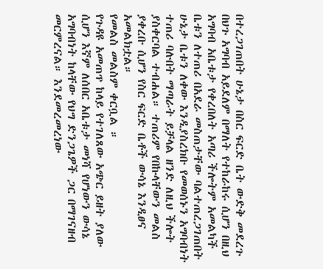በተረጋገጠበት ሁኔታ በስር ፍርድ ቤት ውድቅ መደረጉ በህጉ አግባብ አይደለም በማለት የተከራከሩ ሲሆን በዚህ አግባብ አቤቱታ የቀረበለት አጣሪ ችሎትም አመልካች ቤቱን ለተጠሪ በአደራ መስጠታቸው ባልተጠረጋገጠበት ሁኔታ ቤቱን ለቀው እንዲያስረክቡ የመወሰኑን አግባብነት ተጠሪ ባሉበት ማጣራት ይቻላል ዘንድ ለዚህ ችሎት ያስቀርባል ተብሐል። ተጠሪም የበኩላቸውን መልስ ያቀረቡ ሲሆን የስር ፍርድ ቤቶች ውሳኔ እንዲፀና አመልክቷል።
የመልስ መልስም ቀርቧል ።
የጉዳዩ አመጠጥ ከላይ የተገለጸው አጭር ይዘት ያለው ሲሆን እኛም ለሰበር አቤቱታ መነሻ የሆነውን ውሳኔ አግባብነት ከላቸው የህግ ድንጋጌዎች ጋር በማገናዘብ መርምረናል። እንደመረመረነው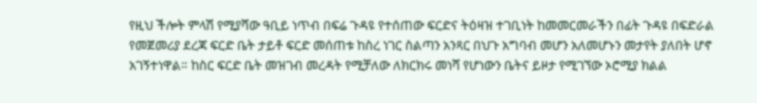የዚህ ችሎት ምላሽ የሚያሻው ዓቢይ ነጥብ በፍሬ ጉዳዩ የተሰጠው ፍርድና ትዕዛዝ ተገቢነት ከመመርመራችን በፊት ጉዳዩ በፍድራል የመጀመሪያ ደረጃ ፍርድ ቤት ታይቶ ፍርድ መሰጠቱ ከስረ ነገር ስልጣን አንጻር በህጉ አግባብ መሆን አለመሆኑን መታየት ያለበት ሆኖ አገኝተነዋል። ከስር ፍርድ ቤት መዝገብ መረዳት የሚቻለው ለክርክሩ መነሻ የሆነውን ቤትና ይዞታ የሚገኘው ኦሮሚያ ክልል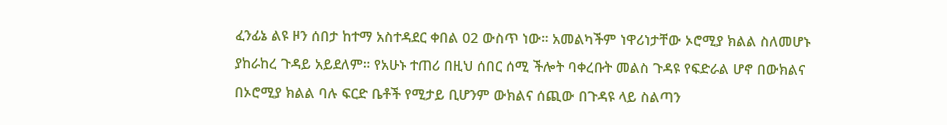ፈንፊኔ ልዩ ዞን ሰበታ ከተማ አስተዳደር ቀበል 02 ውስጥ ነው። አመልካችም ነዋሪነታቸው ኦሮሚያ ክልል ስለመሆኑ ያከራከረ ጉዳይ አይደለም። የአሁኑ ተጠሪ በዚህ ሰበር ሰሚ ችሎት ባቀረቡት መልስ ጉዳዩ የፍድራል ሆኖ በውክልና በኦሮሚያ ክልል ባሉ ፍርድ ቤቶች የሚታይ ቢሆንም ውክልና ሰጪው በጉዳዩ ላይ ስልጣን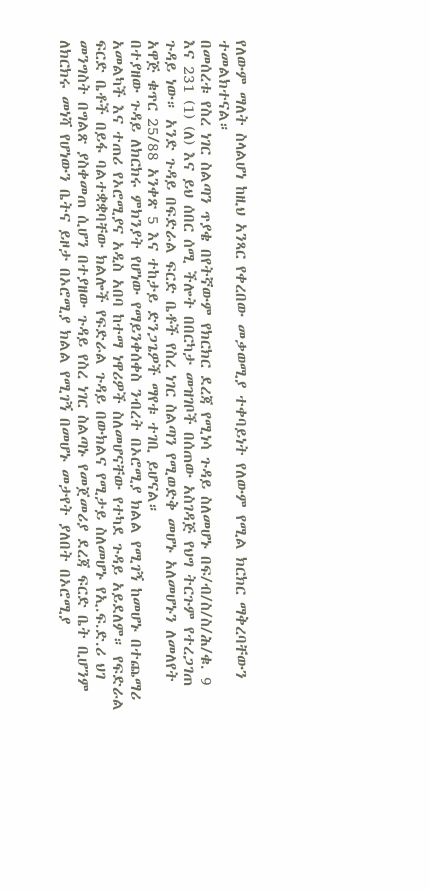የለውም ማለት ስላልሆነ ከዚህ አንጻር የቀረበው መቃወሚያ ተቀባይነት የለውም የሚል ክርክር ማቅረባቸውን ተመልክተናል።
በመሰረቱ የስረ ነገር ስልጣን ጥያቄ በየትኛውም የክርክር ደረጃ የሚነሳ ጉዳይ ስለመሆኑ በፍ/ብ/ስ/ስ/ሕ/ቁ. 9 እና 231 (1) (ለ) እና ይህ ሰበር ሰሚ ችሎት በበርካታ መዝገቦች በሰጠው አስገዳጅ የህግ ትርጉም የተረጋገጠ ጉዳይ ነው። አንድ ጉዳይ በፍድራል ፍርድ ቤቶች የስረ ነገር ስልጣን የሚወድቅ መሆኑ አለመሆኑን ለመለየት አዋጅ ቁጥር 25/88 አንቀጽ 5 እና ተከታይ ድንጋጌዎች ማየቱ ተገቢ ይሆናል።
በተያዘው ጉዳይ ለክርክሩ ምክንያት የሆነው የማይንቀሰቀስ ንብረት በኦሮሚያ ክልል የሚገኝ ከመሆኑ በተጨማሪ አመልካች እና ተጠሪ የኦሮሚያና አዲስ አበባ ከተማ ነዋሪዎች ስለመሆናቸው የተካደ ጉዳይ አይደለም። የፍድራል ፍርድ ቤቶች በይፋ ባልተቋቋባቸው ክልሎች የፍድራል ጉዳይ በውክልና የሚታይ ስለመሆኑ የኢ.ፍ.ድ.ሪ ህገ መንግስት በግልጽ ያስቀመጠ ሲሆን በተያዘው ጉዳይ የስረ ነገር ስልጣኑ የመጀመሪያ ደረጃ ፍርድ ቤት ቢሆንም ለክርክሩ መነሻ የሆነውን ቤትና ይዞታ በኦሮሚያ ክልል የሚገኝ በመሆኑ መታየት ያለበት በኦሮሚያ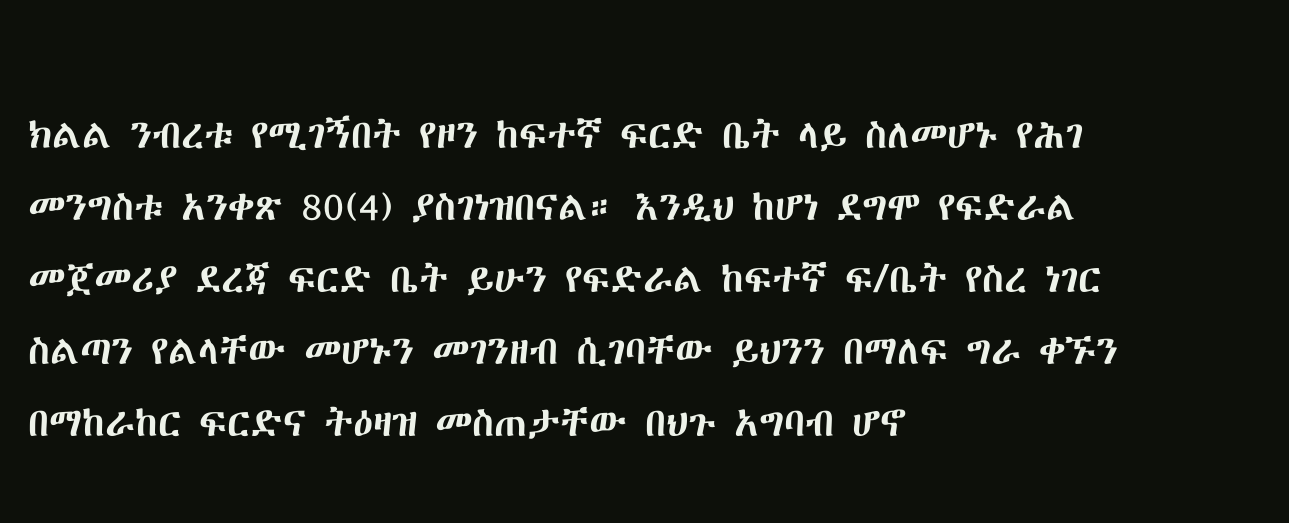ክልል ንብረቱ የሚገኝበት የዞን ከፍተኛ ፍርድ ቤት ላይ ስለመሆኑ የሕገ መንግስቱ አንቀጽ 80(4) ያስገነዝበናል። እንዲህ ከሆነ ደግሞ የፍድራል መጀመሪያ ደረጃ ፍርድ ቤት ይሁን የፍድራል ከፍተኛ ፍ/ቤት የስረ ነገር ስልጣን የልላቸው መሆኑን መገንዘብ ሲገባቸው ይህንን በማለፍ ግራ ቀኙን በማከራከር ፍርድና ትዕዛዝ መስጠታቸው በህጉ አግባብ ሆኖ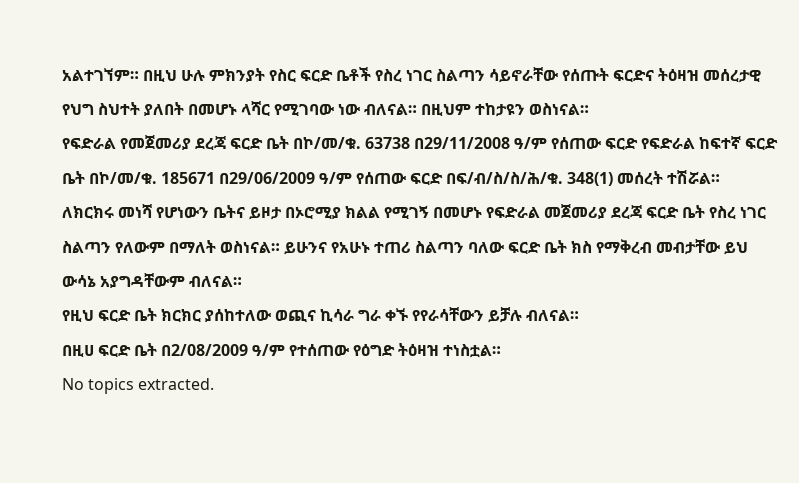አልተገኘም። በዚህ ሁሉ ምክንያት የስር ፍርድ ቤቶች የስረ ነገር ስልጣን ሳይኖራቸው የሰጡት ፍርድና ትዕዛዝ መሰረታዊ የህግ ስህተት ያለበት በመሆኑ ላሻር የሚገባው ነው ብለናል። በዚህም ተከታዩን ወስነናል።
የፍድራል የመጀመሪያ ደረጃ ፍርድ ቤት በኮ/መ/ቁ. 63738 በ29/11/2008 ዓ/ም የሰጠው ፍርድ የፍድራል ከፍተኛ ፍርድ ቤት በኮ/መ/ቁ. 185671 በ29/06/2009 ዓ/ም የሰጠው ፍርድ በፍ/ብ/ስ/ስ/ሕ/ቁ. 348(1) መሰረት ተሽሯል።
ለክርክሩ መነሻ የሆነውን ቤትና ይዞታ በኦሮሚያ ክልል የሚገኝ በመሆኑ የፍድራል መጀመሪያ ደረጃ ፍርድ ቤት የስረ ነገር ስልጣን የለውም በማለት ወስነናል። ይሁንና የአሁኑ ተጠሪ ስልጣን ባለው ፍርድ ቤት ክስ የማቅረብ መብታቸው ይህ ውሳኔ አያግዳቸውም ብለናል።
የዚህ ፍርድ ቤት ክርክር ያሰከተለው ወጪና ኪሳራ ግራ ቀኙ የየራሳቸውን ይቻሉ ብለናል።
በዚሀ ፍርድ ቤት በ2/08/2009 ዓ/ም የተሰጠው የዕግድ ትዕዛዝ ተነስቷል።
No topics extracted.